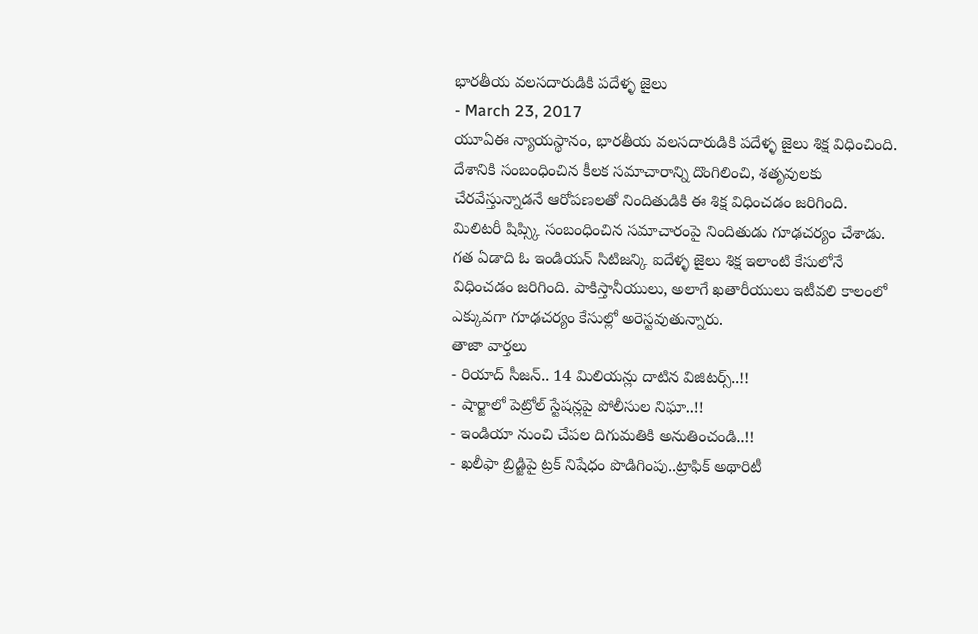భారతీయ వలసదారుడికి పదేళ్ళ జైలు
- March 23, 2017
యూఏఈ న్యాయస్థానం, భారతీయ వలసదారుడికి పదేళ్ళ జైలు శిక్ష విధించింది. దేశానికి సంబంధించిన కీలక సమాచారాన్ని దొంగిలించి, శతృవులకు చేరవేస్తున్నాడనే ఆరోపణలతో నిందితుడికి ఈ శిక్ష విధించడం జరిగింది. మిలిటరీ షిప్స్కి సంబంధించిన సమాచారంపై నిందితుడు గూఢచర్యం చేశాడు. గత ఏడాది ఓ ఇండియన్ సిటిజన్కి ఐదేళ్ళ జైలు శిక్ష ఇలాంటి కేసులోనే విధించడం జరిగింది. పాకిస్తానీయులు, అలాగే ఖతారీయులు ఇటీవలి కాలంలో ఎక్కువగా గూఢచర్యం కేసుల్లో అరెస్టవుతున్నారు.
తాజా వార్తలు
- రియాద్ సీజన్.. 14 మిలియన్లు దాటిన విజిటర్స్..!!
- షార్జాలో పెట్రోల్ స్టేషన్లపై పోలీసుల నిఘా..!!
- ఇండియా నుంచి చేపల దిగుమతికి అనుతించండి..!!
- ఖలీఫా బ్రిడ్జిపై ట్రక్ నిషేధం పొడిగింపు..ట్రాఫిక్ అథారిటీ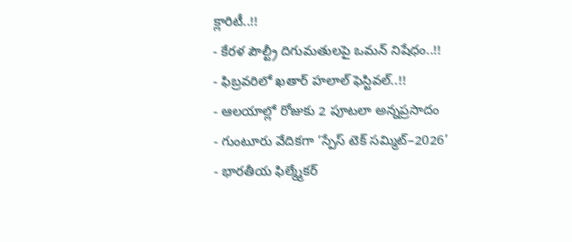క్లారిటీ..!!
- కేరళ పౌల్ట్రీ దిగుమతులపై ఒమన్ నిషేధం..!!
- ఫిబ్రవరిలో ఖతార్ హలాల్ ఫెస్టివల్..!!
- ఆలయాల్లో రోజుకు 2 పూటలా అన్నప్రసాదం
- గుంటూరు వేదికగా ‘స్పేస్ టెక్ సమ్మిట్–2026’
- భారతీయ ఫిల్మ్మేకర్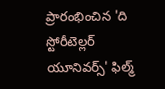ప్రారంభించిన 'ది స్టోరీటెల్లర్ యూనివర్స్' ఫిల్మ్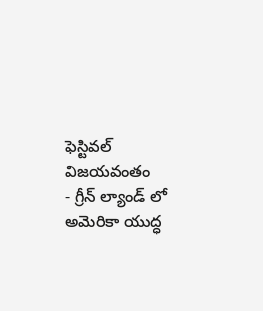ఫెస్టివల్ విజయవంతం
- గ్రీన్ ల్యాండ్ లో అమెరికా యుద్ధ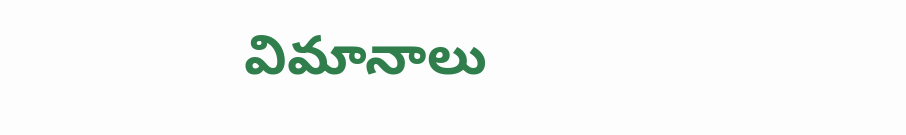విమానాలు